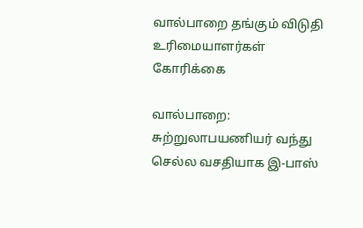வால்பாறை தங்கும் விடுதி உரிமையாளர்கள் கோரிக்கை

வால்பாறை: சுற்றுலாபயணியர் வந்து செல்ல வசதியாக இ-பாஸ்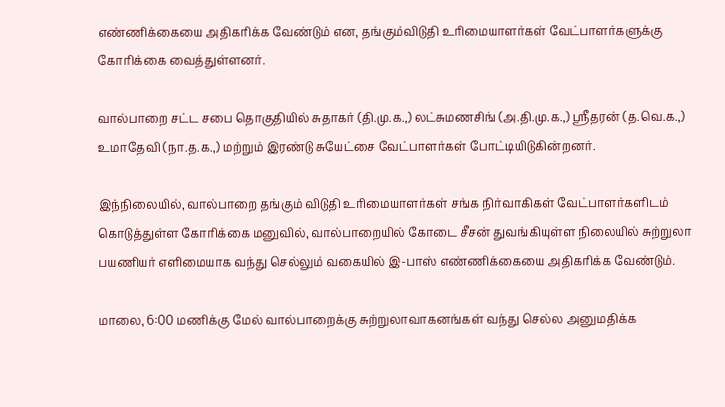எண்ணிக்கையை அதிகரிக்க வேண்டும் என, தங்கும்விடுதி உரிமையாளர்கள் வேட்பாளர்களுக்கு கோரிக்கை வைத்துள்ளனர்.

வால்பாறை சட்ட சபை தொகுதியில் சுதாகர் (தி.மு.க.,) லட்சுமணசிங் (அ.தி.மு.க.,) ஸ்ரீதரன் (த.வெ.க.,) உமாதேவி (நா.த.க.,) மற்றும் இரண்டு சுயேட்சை வேட்பாளர்கள் போட்டியிடுகின்றனர்.

இந்நிலையில், வால்பாறை தங்கும் விடுதி உரிமையாளர்கள் சங்க நிர்வாகிகள் வேட்பாளர்களிடம் கொடுத்துள்ள கோரிக்கை மனுவில், வால்பாறையில் கோடை சீசன் துவங்கியுள்ள நிலையில் சுற்றுலா பயணியர் எளிமையாக வந்து செல்லும் வகையில் இ-பாஸ் எண்ணிக்கையை அதிகரிக்க வேண்டும்.

மாலை, 6:00 மணிக்கு மேல் வால்பாறைக்கு சுற்றுலாவாகனங்கள் வந்து செல்ல அனுமதிக்க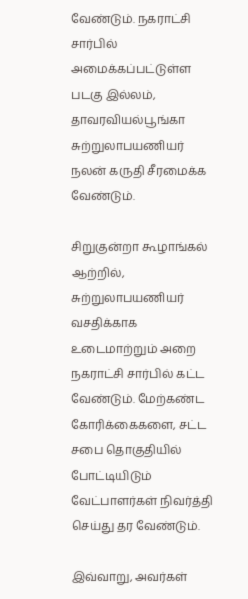வேண்டும். நகராட்சி சார்பில் அமைக்கப்பட்டுள்ள படகு இல்லம், தாவரவியல்பூங்கா சுற்றுலாபயணியர் நலன் கருதி சீரமைக்க வேண்டும்.

சிறுகுன்றா கூழாங்கல் ஆற்றில், சுற்றுலாபயணியர் வசதிக்காக உடைமாற்றும் அறை நகராட்சி சார்பில் கட்ட வேண்டும். மேற்கண்ட கோரிக்கைகளை, சட்ட சபை தொகுதியில் போட்டியிடும் வேட்பாளர்கள் நிவர்த்தி செய்து தர வேண்டும்.

இவ்வாறு, அவர்கள்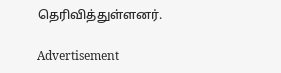தெரிவித்துள்ளனர்.

Advertisement